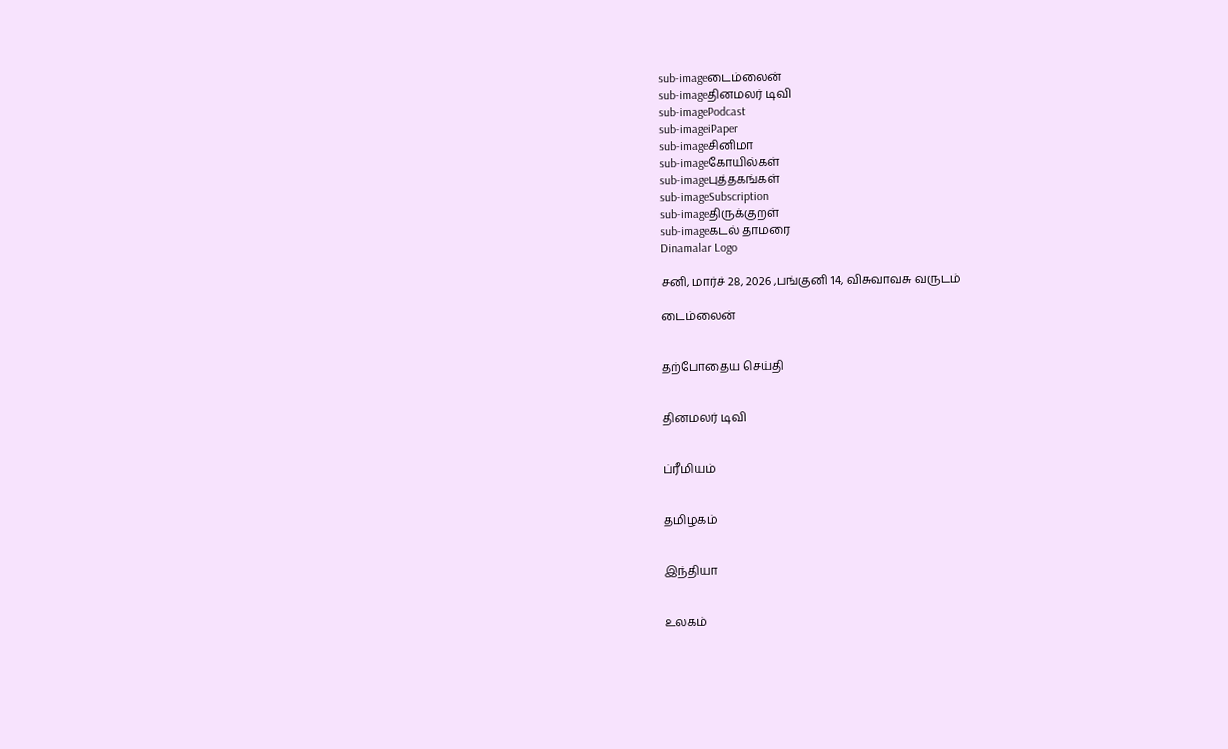sub-imageடைம்லைன்
sub-imageதினமலர் டிவி
sub-imagePodcast
sub-imageiPaper
sub-imageசினிமா
sub-imageகோயில்கள்
sub-imageபுத்தகங்கள்
sub-imageSubscription
sub-imageதிருக்குறள்
sub-imageகடல் தாமரை
Dinamalar Logo

சனி, மார்ச் 28, 2026 ,பங்குனி 14, விசுவாவசு வருடம்

டைம்லைன்


தற்போதைய செய்தி


தினமலர் டிவி


ப்ரீமியம்


தமிழகம்


இந்தியா


உலகம்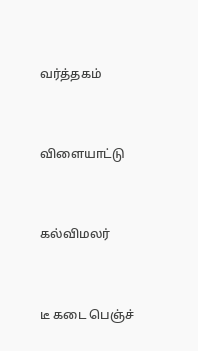வர்த்தகம்


விளையாட்டு


கல்விமலர்


டீ கடை பெஞ்ச்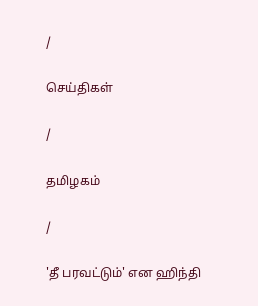/

செய்திகள்

/

தமிழகம்

/

'தீ பரவட்டும்' என ஹிந்தி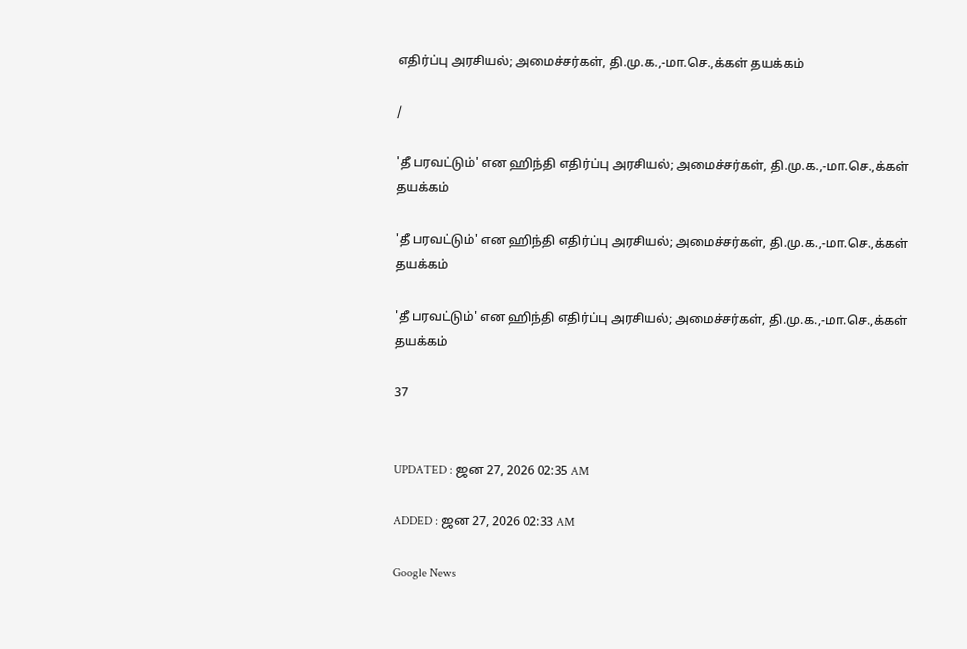எதிர்ப்பு அரசியல்; அமைச்சர்கள், தி.மு.க.,-மா.செ.,க்கள் தயக்கம்

/

'தீ பரவட்டும்' என ஹிந்தி எதிர்ப்பு அரசியல்; அமைச்சர்கள், தி.மு.க.,-மா.செ.,க்கள் தயக்கம்

'தீ பரவட்டும்' என ஹிந்தி எதிர்ப்பு அரசியல்; அமைச்சர்கள், தி.மு.க.,-மா.செ.,க்கள் தயக்கம்

'தீ பரவட்டும்' என ஹிந்தி எதிர்ப்பு அரசியல்; அமைச்சர்கள், தி.மு.க.,-மா.செ.,க்கள் தயக்கம்

37


UPDATED : ஜன 27, 2026 02:35 AM

ADDED : ஜன 27, 2026 02:33 AM

Google News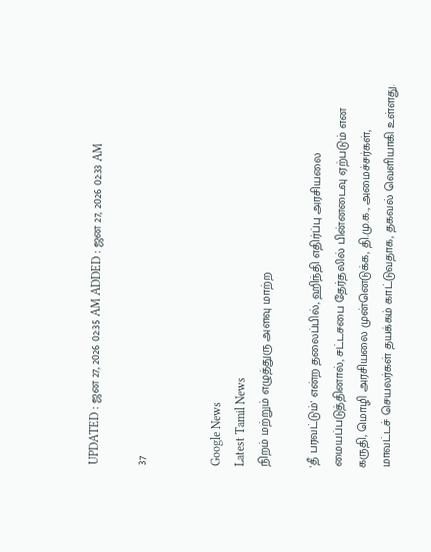UPDATED : ஜன 27, 2026 02:35 AM ADDED : ஜன 27, 2026 02:33 AM

37


Google News
Latest Tamil News
நிறம் மற்றும் எழுத்துரு அளவு மாற்ற

'தீ பரவட்டும்' என்ற தலைப்பில், ஹிந்தி எதிர்ப்பு அரசியலை மையப்படுத்தினால், சட்டசபை தேர்தலில் பின்னடைவு ஏற்படும் என கருதி, மொழி அரசியலை முன்னெடுக்க, தி.மு.க., அமைச்சர்கள், மாவட்டச் செயலர்கள் தயக்கம் காட்டுவதாக, தகவல் வெளியாகி உள்ளது.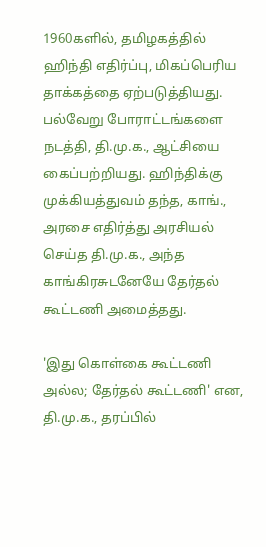1960களில், தமிழகத்தில் ஹிந்தி எதிர்ப்பு, மிகப்பெரிய தாக்கத்தை ஏற்படுத்தியது. பல்வேறு போராட்டங்களை நடத்தி, தி.மு.க., ஆட்சியை கைப்பற்றியது. ஹிந்திக்கு முக்கியத்துவம் தந்த, காங்., அரசை எதிர்த்து அரசியல் செய்த தி.மு.க., அந்த காங்கிரசுடனேயே தேர்தல் கூட்டணி அமைத்தது.

'இது கொள்கை கூட்டணி அல்ல; தேர்தல் கூட்டணி' என, தி.மு.க., தரப்பில்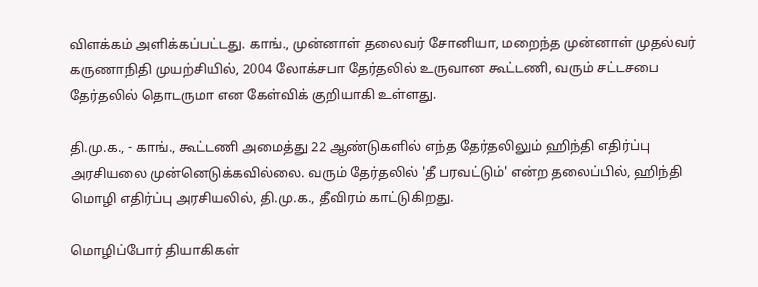விளக்கம் அளிக்கப்பட்டது. காங்., முன்னாள் தலைவர் சோனியா, மறைந்த முன்னாள் முதல்வர் கருணாநிதி முயற்சியில், 2004 லோக்சபா தேர்தலில் உருவான கூட்டணி, வரும் சட்டசபை தேர்தலில் தொடருமா என கேள்விக் குறியாகி உள்ளது.

தி.மு.க., - காங்., கூட்டணி அமைத்து 22 ஆண்டுகளில் எந்த தேர்தலிலும் ஹிந்தி எதிர்ப்பு அரசியலை முன்னெடுக்கவில்லை. வரும் தேர்தலில் 'தீ பரவட்டும்' என்ற தலைப்பில், ஹிந்தி மொழி எதிர்ப்பு அரசியலில், தி.மு.க., தீவிரம் காட்டுகிறது.

மொழிப்போர் தியாகிகள்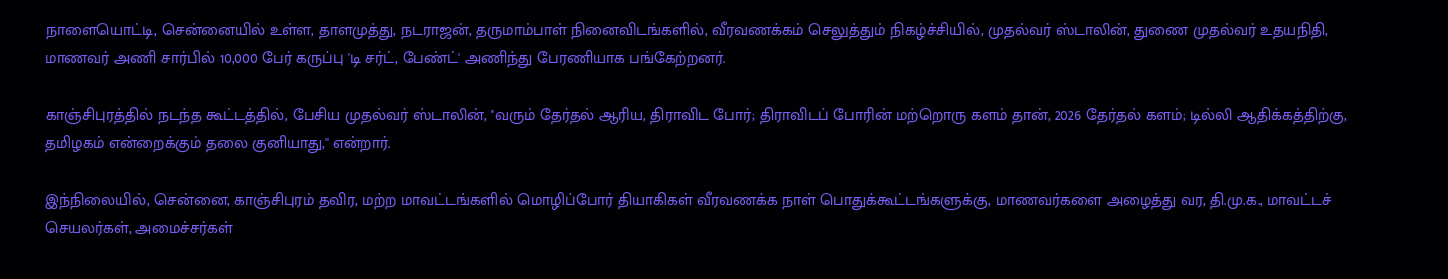நாளையொட்டி, சென்னையில் உள்ள, தாளமுத்து, நடராஜன், தருமாம்பாள் நினைவிடங்களில், வீரவணக்கம் செலுத்தும் நிகழ்ச்சியில், முதல்வர் ஸ்டாலின், துணை முதல்வர் உதயநிதி, மாணவர் அணி சார்பில் 10,000 பேர் கருப்பு 'டி சர்ட், பேண்ட்' அணிந்து பேரணியாக பங்கேற்றனர்.

காஞ்சிபுரத்தில் நடந்த கூட்டத்தில், பேசிய முதல்வர் ஸ்டாலின், ''வரும் தேர்தல் ஆரிய, திராவிட போர்; திராவிடப் போரின் மற்றொரு களம் தான், 2026 தேர்தல் களம்; டில்லி ஆதிக்கத்திற்கு, தமிழகம் என்றைக்கும் தலை குனியாது,'' என்றார்.

இந்நிலையில், சென்னை, காஞ்சிபுரம் தவிர, மற்ற மாவட்டங்களில் மொழிப்போர் தியாகிகள் வீரவணக்க நாள் பொதுக்கூட்டங்களுக்கு, மாணவர்களை அழைத்து வர, தி.மு.க., மாவட்டச் செயலர்கள், அமைச்சர்கள்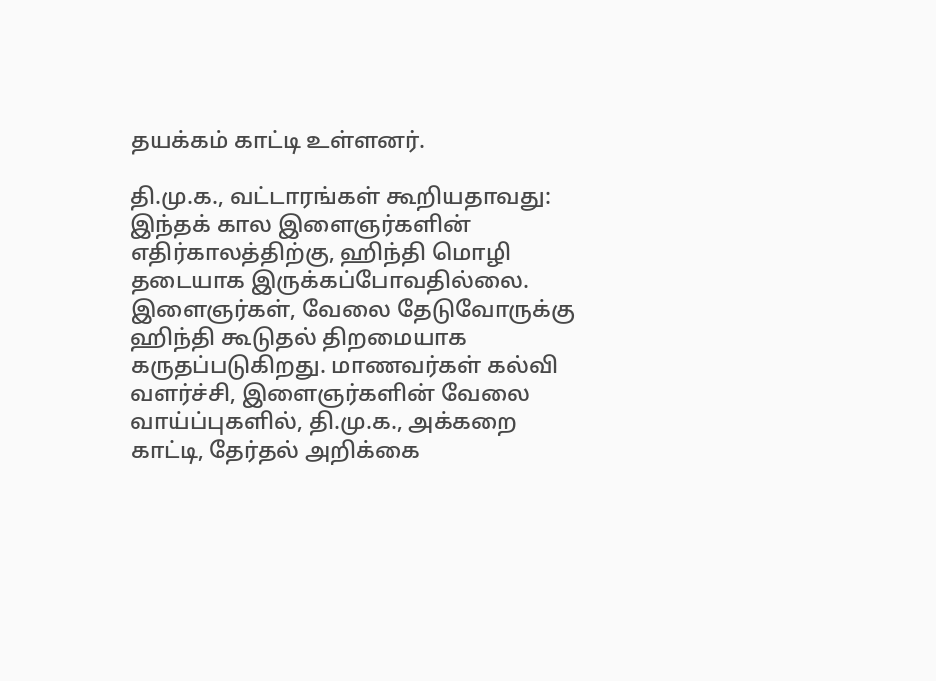தயக்கம் காட்டி உள்ளனர்.

தி.மு.க., வட்டாரங்கள் கூறியதாவது: இந்தக் கால இளைஞர்களின் எதிர்காலத்திற்கு, ஹிந்தி மொழி தடையாக இருக்கப்போவதில்லை. இளைஞர்கள், வேலை தேடுவோருக்கு ஹிந்தி கூடுதல் திறமையாக கருதப்படுகிறது. மாணவர்கள் கல்வி வளர்ச்சி, இளைஞர்களின் வேலை வாய்ப்புகளில், தி.மு.க., அக்கறை காட்டி, தேர்தல் அறிக்கை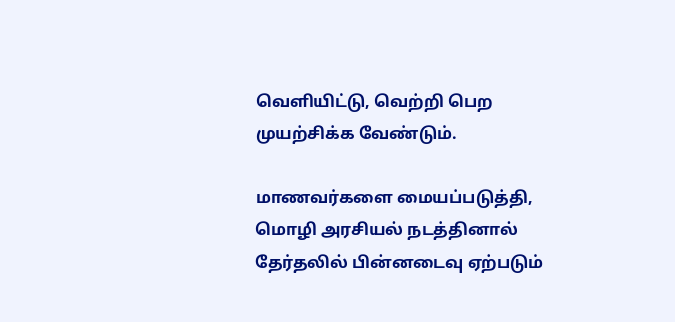வெளியிட்டு, வெற்றி பெற முயற்சிக்க வேண்டும்.

மாணவர்களை மையப்படுத்தி, மொழி அரசியல் நடத்தினால் தேர்தலில் பின்னடைவு ஏற்படும்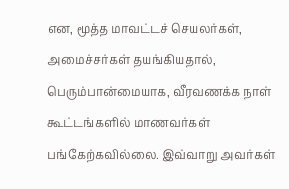என, மூத்த மாவட்டச் செயலர்கள், அமைச்சர்கள் தயங்கியதால், பெரும்பான்மையாக, வீரவணக்க நாள் கூட்டங்களில் மாணவர்கள் பங்கேற்கவில்லை. இவ்வாறு அவர்கள்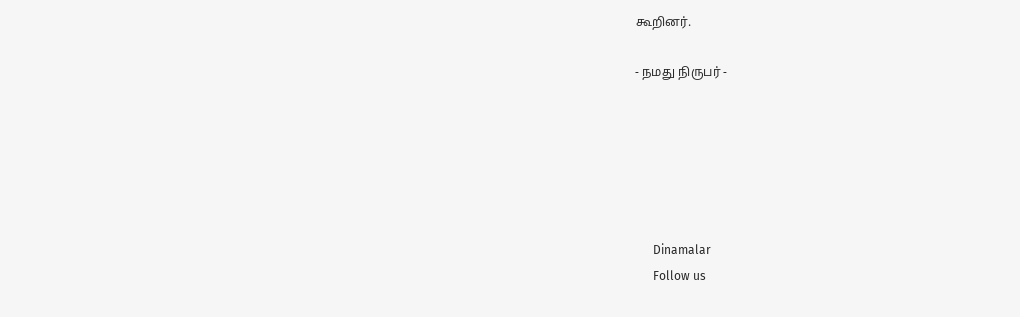கூறினர்.

- நமது நிருபர் -






      Dinamalar
      Follow us